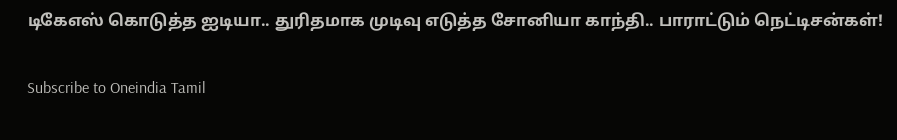டிகேஎஸ் கொடுத்த ஐடியா.. துரிதமாக முடிவு எடுத்த சோனியா காந்தி.. பாராட்டும் நெட்டிசன்கள்!

Subscribe to Oneindia Tamil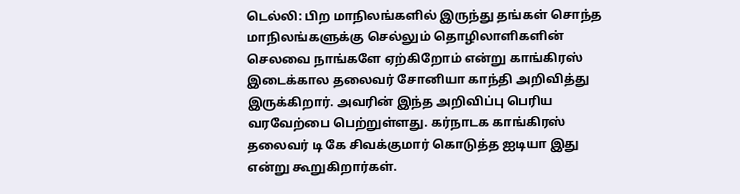டெல்லி: பிற மாநிலங்களில் இருந்து தங்கள் சொந்த மாநிலங்களுக்கு செல்லும் தொழிலாளிகளின் செலவை நாங்களே ஏற்கிறோம் என்று காங்கிரஸ் இடைக்கால தலைவர் சோனியா காந்தி அறிவித்து இருக்கிறார். அவரின் இந்த அறிவிப்பு பெரிய வரவேற்பை பெற்றுள்ளது. கர்நாடக காங்கிரஸ் தலைவர் டி கே சிவக்குமார் கொடுத்த ஐடியா இது என்று கூறுகிறார்கள்.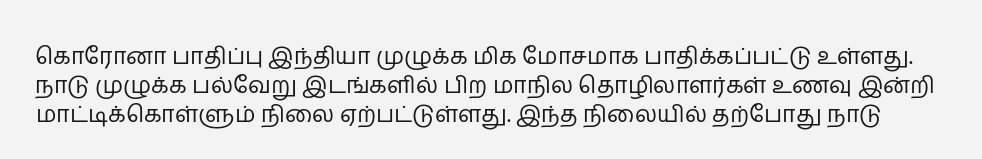கொரோனா பாதிப்பு இந்தியா முழுக்க மிக மோசமாக பாதிக்கப்பட்டு உள்ளது. நாடு முழுக்க பல்வேறு இடங்களில் பிற மாநில தொழிலாளர்கள் உணவு இன்றி மாட்டிக்கொள்ளும் நிலை ஏற்பட்டுள்ளது. இந்த நிலையில் தற்போது நாடு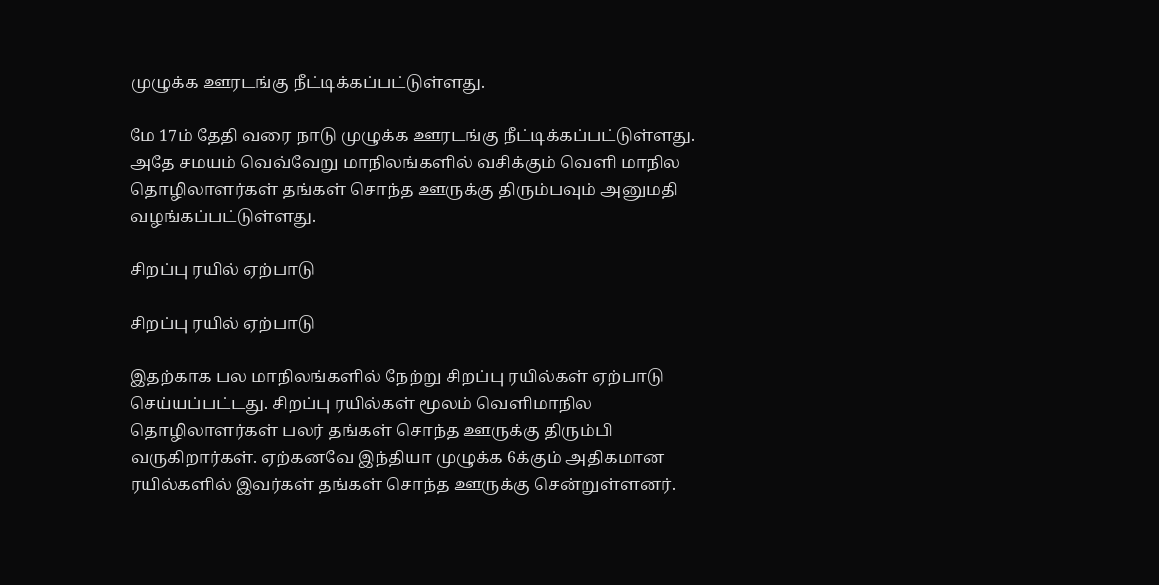முழுக்க ஊரடங்கு நீட்டிக்கப்பட்டுள்ளது.

மே 17ம் தேதி வரை நாடு முழுக்க ஊரடங்கு நீட்டிக்கப்பட்டுள்ளது. அதே சமயம் வெவ்வேறு மாநிலங்களில் வசிக்கும் வெளி மாநில தொழிலாளர்கள் தங்கள் சொந்த ஊருக்கு திரும்பவும் அனுமதி வழங்கப்பட்டுள்ளது.

சிறப்பு ரயில் ஏற்பாடு

சிறப்பு ரயில் ஏற்பாடு

இதற்காக பல மாநிலங்களில் நேற்று சிறப்பு ரயில்கள் ஏற்பாடு செய்யப்பட்டது. சிறப்பு ரயில்கள் மூலம் வெளிமாநில தொழிலாளர்கள் பலர் தங்கள் சொந்த ஊருக்கு திரும்பி வருகிறார்கள். ஏற்கனவே இந்தியா முழுக்க 6க்கும் அதிகமான ரயில்களில் இவர்கள் தங்கள் சொந்த ஊருக்கு சென்றுள்ளனர்.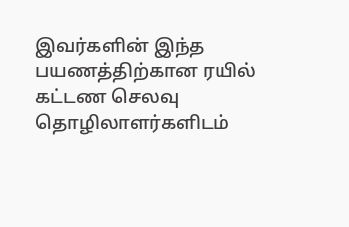இவர்களின் இந்த பயணத்திற்கான ரயில் கட்டண செலவு தொழிலாளர்களிடம்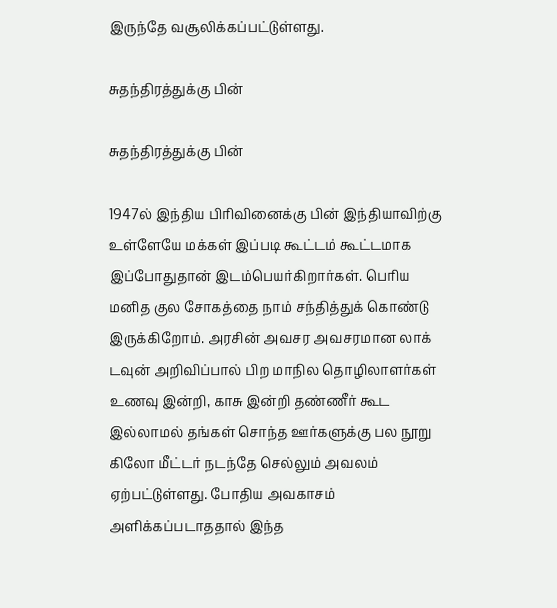இருந்தே வசூலிக்கப்பட்டுள்ளது.

சுதந்திரத்துக்கு பின்

சுதந்திரத்துக்கு பின்

1947ல் இந்திய பிரிவினைக்கு பின் இந்தியாவிற்கு உள்ளேயே மக்கள் இப்படி கூட்டம் கூட்டமாக இப்போதுதான் இடம்பெயர்கிறார்கள். பெரிய மனித குல சோகத்தை நாம் சந்தித்துக் கொண்டு இருக்கிறோம். அரசின் அவசர அவசரமான லாக் டவுன் அறிவிப்பால் பிற மாநில தொழிலாளர்கள் உணவு இன்றி, காசு இன்றி தண்ணீர் கூட இல்லாமல் தங்கள் சொந்த ஊர்களுக்கு பல நூறு கிலோ மீட்டர் நடந்தே செல்லும் அவலம் ஏற்பட்டுள்ளது. போதிய அவகாசம் அளிக்கப்படாததால் இந்த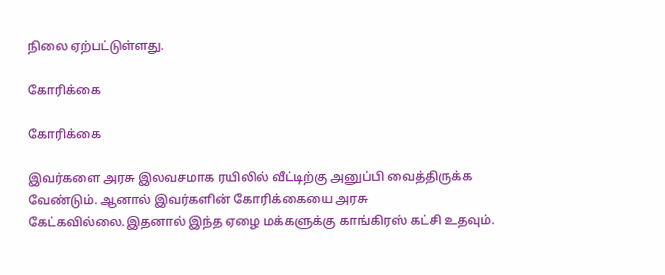நிலை ஏற்பட்டுள்ளது.

கோரிக்கை

கோரிக்கை

இவர்களை அரசு இலவசமாக ரயிலில் வீட்டிற்கு அனுப்பி வைத்திருக்க வேண்டும். ஆனால் இவர்களின் கோரிக்கையை அரசு கேட்கவில்லை.இதனால் இந்த ஏழை மக்களுக்கு காங்கிரஸ் கட்சி உதவும்.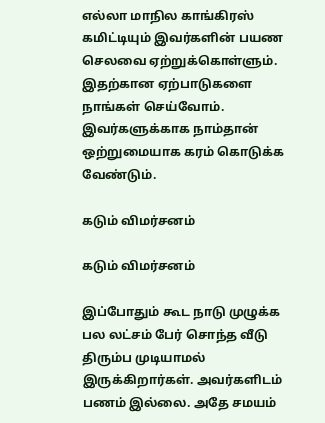எல்லா மாநில காங்கிரஸ் கமிட்டியும் இவர்களின் பயண செலவை ஏற்றுக்கொள்ளும். இதற்கான ஏற்பாடுகளை நாங்கள் செய்வோம். இவர்களுக்காக நாம்தான் ஒற்றுமையாக கரம் கொடுக்க வேண்டும்.

கடும் விமர்சனம்

கடும் விமர்சனம்

இப்போதும் கூட நாடு முழுக்க பல லட்சம் பேர் சொந்த வீடு திரும்ப முடியாமல் இருக்கிறார்கள். அவர்களிடம் பணம் இல்லை. அதே சமயம்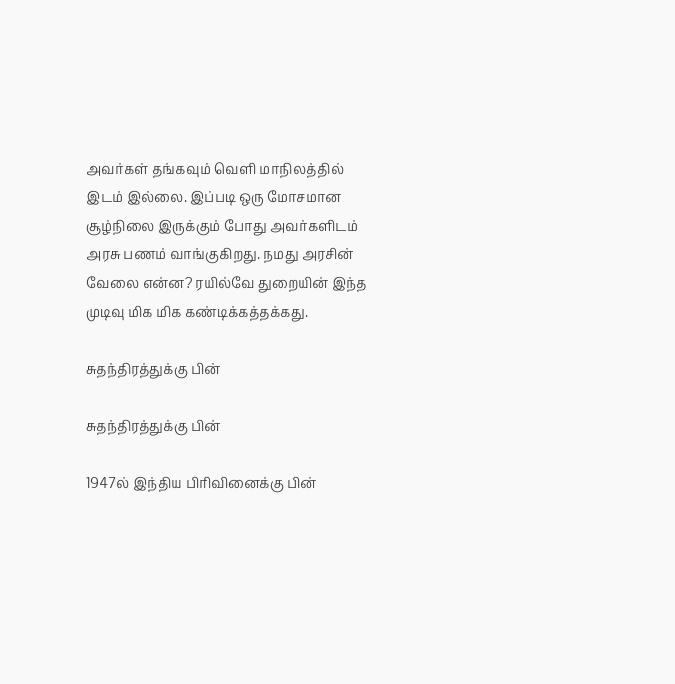அவர்கள் தங்கவும் வெளி மாநிலத்தில் இடம் இல்லை. இப்படி ஒரு மோசமான சூழ்நிலை இருக்கும் போது அவர்களிடம் அரசு பணம் வாங்குகிறது. நமது அரசின் வேலை என்ன? ரயில்வே துறையின் இந்த முடிவு மிக மிக கண்டிக்கத்தக்கது.

சுதந்திரத்துக்கு பின்

சுதந்திரத்துக்கு பின்

1947ல் இந்திய பிரிவினைக்கு பின்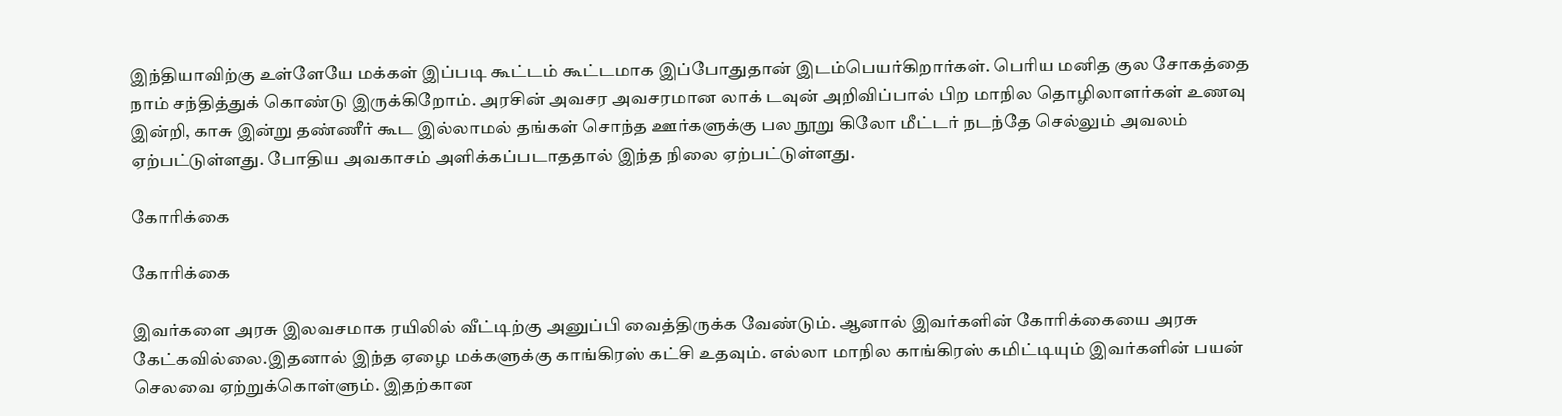இந்தியாவிற்கு உள்ளேயே மக்கள் இப்படி கூட்டம் கூட்டமாக இப்போதுதான் இடம்பெயர்கிறார்கள். பெரிய மனித குல சோகத்தை நாம் சந்தித்துக் கொண்டு இருக்கிறோம். அரசின் அவசர அவசரமான லாக் டவுன் அறிவிப்பால் பிற மாநில தொழிலாளர்கள் உணவு இன்றி, காசு இன்று தண்ணீர் கூட இல்லாமல் தங்கள் சொந்த ஊர்களுக்கு பல நூறு கிலோ மீட்டர் நடந்தே செல்லும் அவலம் ஏற்பட்டுள்ளது. போதிய அவகாசம் அளிக்கப்படாததால் இந்த நிலை ஏற்பட்டுள்ளது.

கோரிக்கை

கோரிக்கை

இவர்களை அரசு இலவசமாக ரயிலில் வீட்டிற்கு அனுப்பி வைத்திருக்க வேண்டும். ஆனால் இவர்களின் கோரிக்கையை அரசு கேட்கவில்லை.இதனால் இந்த ஏழை மக்களுக்கு காங்கிரஸ் கட்சி உதவும். எல்லா மாநில காங்கிரஸ் கமிட்டியும் இவர்களின் பயன் செலவை ஏற்றுக்கொள்ளும். இதற்கான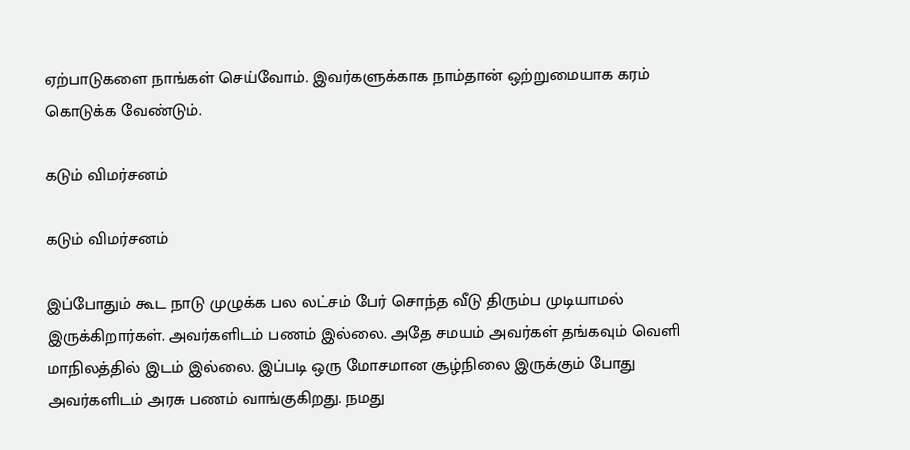ஏற்பாடுகளை நாங்கள் செய்வோம். இவர்களுக்காக நாம்தான் ஒற்றுமையாக கரம் கொடுக்க வேண்டும்.

கடும் விமர்சனம்

கடும் விமர்சனம்

இப்போதும் கூட நாடு முழுக்க பல லட்சம் பேர் சொந்த வீடு திரும்ப முடியாமல் இருக்கிறார்கள். அவர்களிடம் பணம் இல்லை. அதே சமயம் அவர்கள் தங்கவும் வெளி மாநிலத்தில் இடம் இல்லை. இப்படி ஒரு மோசமான சூழ்நிலை இருக்கும் போது அவர்களிடம் அரசு பணம் வாங்குகிறது. நமது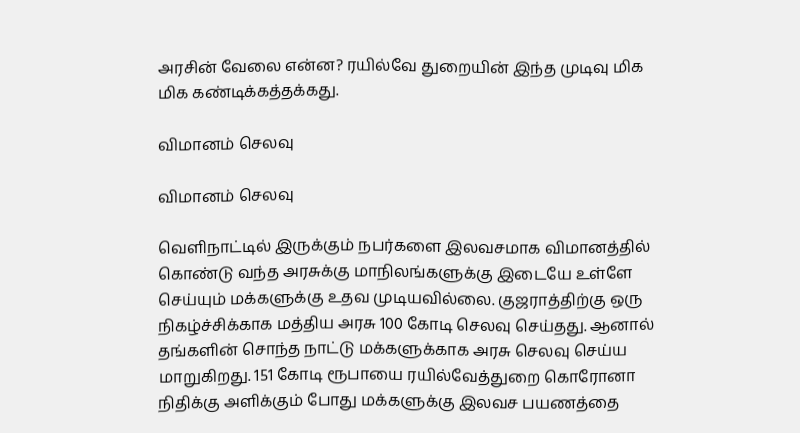அரசின் வேலை என்ன? ரயில்வே துறையின் இந்த முடிவு மிக மிக கண்டிக்கத்தக்கது.

விமானம் செலவு

விமானம் செலவு

வெளிநாட்டில் இருக்கும் நபர்களை இலவசமாக விமானத்தில் கொண்டு வந்த அரசுக்கு மாநிலங்களுக்கு இடையே உள்ளே செய்யும் மக்களுக்கு உதவ முடியவில்லை. குஜராத்திற்கு ஒரு நிகழ்ச்சிக்காக மத்திய அரசு 100 கோடி செலவு செய்தது. ஆனால் தங்களின் சொந்த நாட்டு மக்களுக்காக அரசு செலவு செய்ய மாறுகிறது. 151 கோடி ரூபாயை ரயில்வேத்துறை கொரோனா நிதிக்கு அளிக்கும் போது மக்களுக்கு இலவச பயணத்தை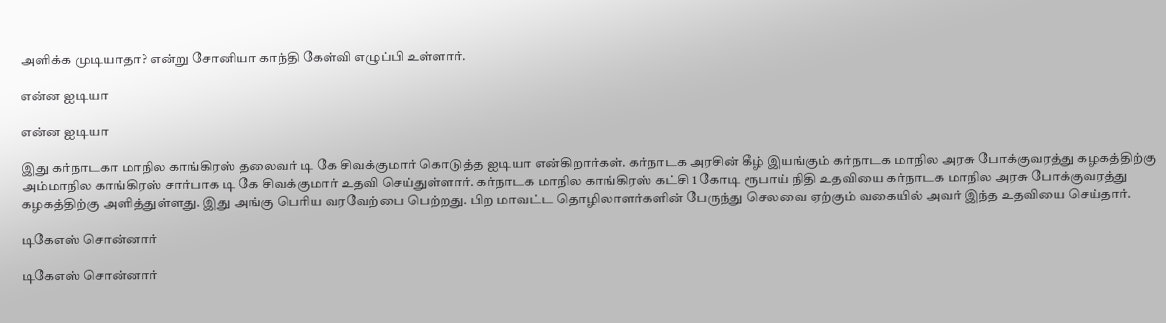அளிக்க முடியாதா? என்று சோனியா காந்தி கேள்வி எழுப்பி உள்ளார்.

என்ன ஐடியா

என்ன ஐடியா

இது கர்நாடகா மாநில காங்கிரஸ் தலைவர் டி கே சிவக்குமார் கொடுத்த ஐடியா என்கிறார்கள். கர்நாடக அரசின் கீழ் இயங்கும் கர்நாடக மாநில அரசு போக்குவரத்து கழகத்திற்கு அம்மாநில காங்கிரஸ் சார்பாக டி கே சிவக்குமார் உதவி செய்துள்ளார். கர்நாடக மாநில காங்கிரஸ் கட்சி 1 கோடி ரூபாய் நிதி உதவியை கர்நாடக மாநில அரசு போக்குவரத்து கழகத்திற்கு அளித்துள்ளது. இது அங்கு பெரிய வரவேற்பை பெற்றது. பிற மாவட்ட தொழிலாளர்களின் பேருந்து செலவை ஏற்கும் வகையில் அவர் இந்த உதவியை செய்தார்.

டிகேஎஸ் சொன்னார்

டிகேஎஸ் சொன்னார்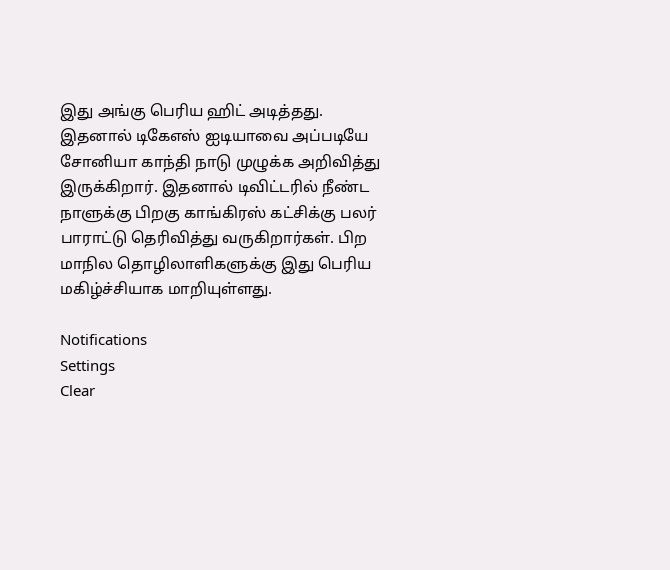இது அங்கு பெரிய ஹிட் அடித்தது. இதனால் டிகேஎஸ் ஐடியாவை அப்படியே சோனியா காந்தி நாடு முழுக்க அறிவித்து இருக்கிறார். இதனால் டிவிட்டரில் நீண்ட நாளுக்கு பிறகு காங்கிரஸ் கட்சிக்கு பலர் பாராட்டு தெரிவித்து வருகிறார்கள். பிற மாநில தொழிலாளிகளுக்கு இது பெரிய மகிழ்ச்சியாக மாறியுள்ளது.

Notifications
Settings
Clear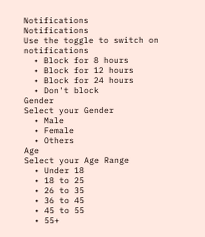Notifications
Notifications
Use the toggle to switch on notifications
  • Block for 8 hours
  • Block for 12 hours
  • Block for 24 hours
  • Don't block
Gender
Select your Gender
  • Male
  • Female
  • Others
Age
Select your Age Range
  • Under 18
  • 18 to 25
  • 26 to 35
  • 36 to 45
  • 45 to 55
  • 55+